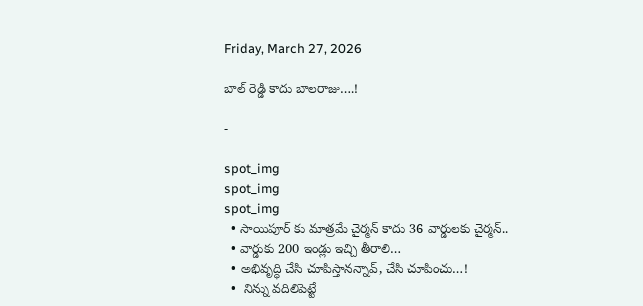Friday, March 27, 2026

బాల్ రెడ్డి కాదు బాలరాజు….!

-

spot_img
spot_img
spot_img
  • సాయిపూర్ కు మాత్రమే చైర్మన్ కాదు 36 వార్డులకు చైర్మన్..
  • వార్డుకు 200 ఇండ్లు ఇచ్చి తీరాలి…
  • అభివృద్ధి చేసి చూపిస్తానన్నావ్, చేసి చూపించు…!
  •  నిన్ను వదిలిపెట్టే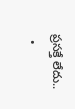ప్రసక్తే లేదు..
  •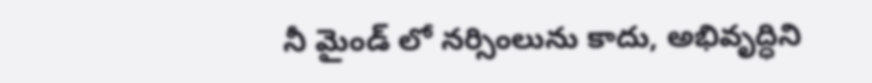నీ మైండ్ లో నర్సింలును కాదు, అభివృద్ధిని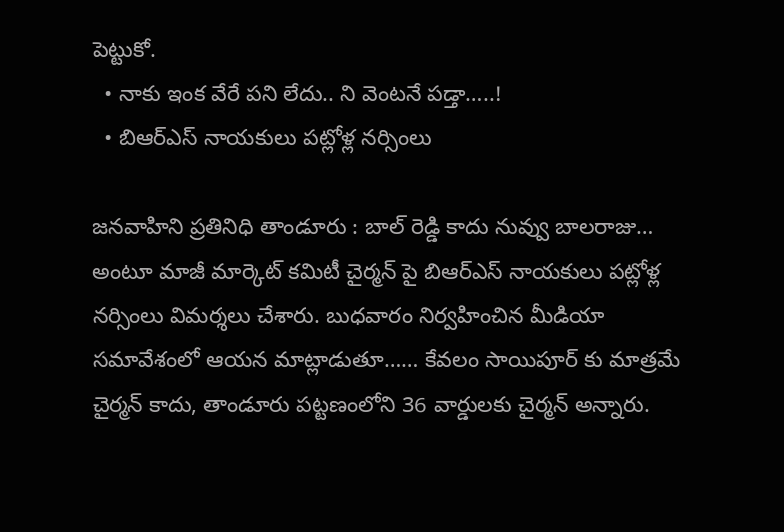పెట్టుకో.
  • నాకు ఇంక వేరే పని లేదు.. ని వెంటనే పడ్తా…..!
  • బిఆర్ఎస్ నాయకులు పట్లోళ్ల నర్సింలు

జనవాహిని ప్రతినిధి తాండూరు : బాల్ రెడ్డి కాదు నువ్వు బాలరాజు… అంటూ మాజీ మార్కెట్ కమిటీ చైర్మన్ పై బిఆర్ఎస్ నాయకులు పట్లోళ్ల నర్సింలు విమర్శలు చేశారు. బుధవారం నిర్వహించిన మీడియా సమావేశంలో ఆయన మాట్లాడుతూ…… కేవలం సాయిపూర్ కు మాత్రమే చైర్మన్ కాదు, తాండూరు పట్టణంలోని 36 వార్డులకు చైర్మన్ అన్నారు.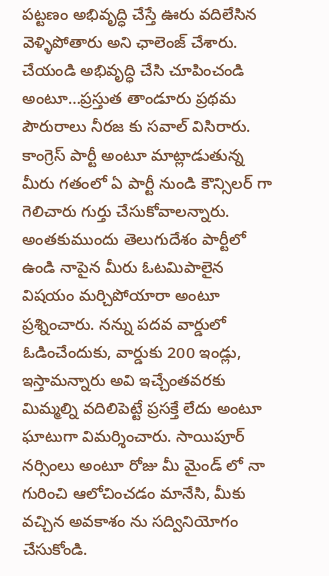పట్టణం అభివృద్ధి చేస్తే ఊరు వదిలేసిన వెళ్ళిపోతారు అని ఛాలెంజ్ చేశారు. చేయండి అభివృద్ధి చేసి చూపించండి అంటూ…ప్రస్తుత తాండూరు ప్రథమ పౌరురాలు నీరజ కు సవాల్ విసిరారు. కాంగ్రెస్ పార్టీ అంటూ మాట్లాడుతున్న మీరు గతంలో ఏ పార్టీ నుండి కౌన్సిలర్ గా గెలిచారు గుర్తు చేసుకోవాలన్నారు. అంతకుముందు తెలుగుదేశం పార్టీలో ఉండి నాపైన మీరు ఓటమిపాలైన విషయం మర్చిపోయారా అంటూ ప్రశ్నించారు. నన్ను పదవ వార్డులో ఓడించేందుకు, వార్డుకు 200 ఇండ్లు, ఇస్తామన్నారు అవి ఇచ్చేంతవరకు మిమ్మల్ని వదిలిపెట్టే ప్రసక్తే లేదు అంటూ ఘాటుగా విమర్శించారు. సాయిపూర్ నర్సింలు అంటూ రోజు మీ మైండ్ లో నా గురించి ఆలోచించడం మానేసి, మీకు వచ్చిన అవకాశం ను సద్వినియోగం చేసుకోండి.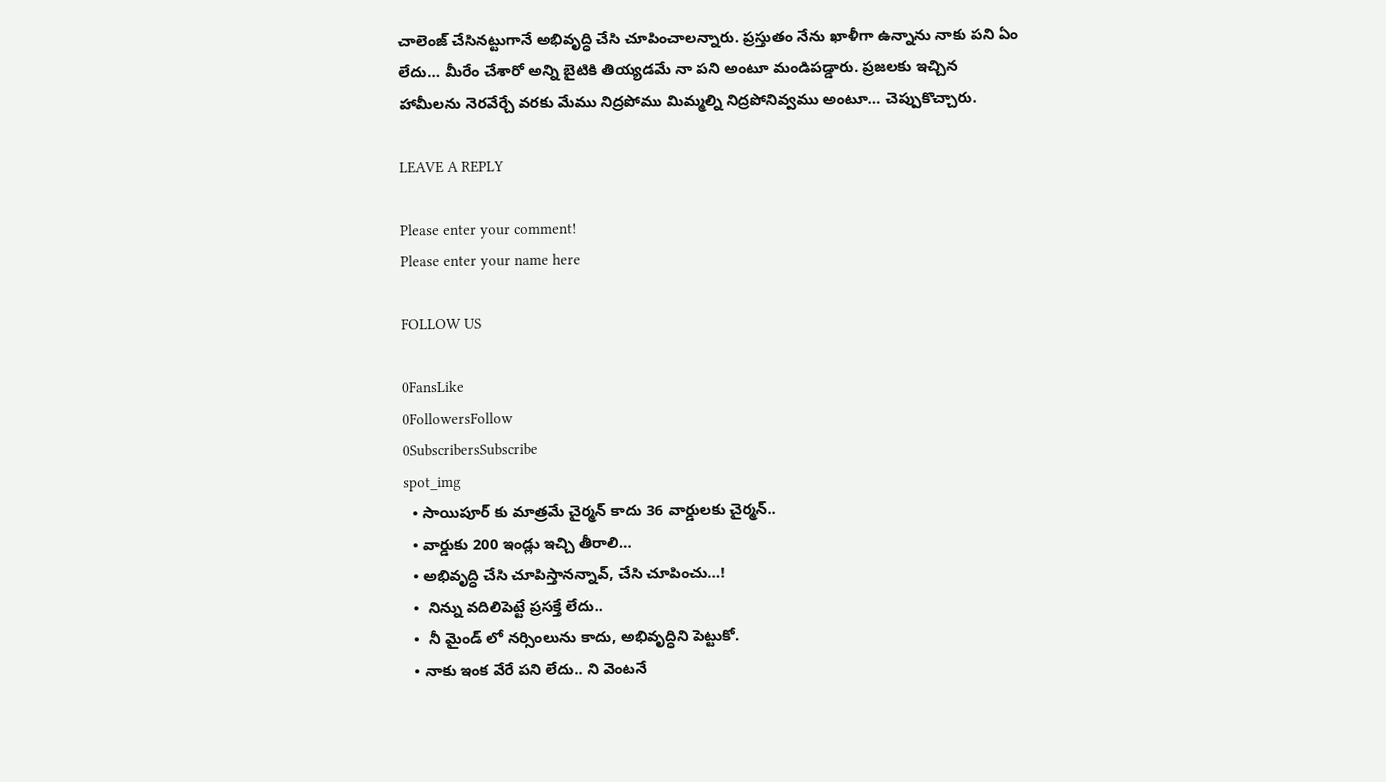చాలెంజ్ చేసినట్టుగానే అభివృద్ధి చేసి చూపించాలన్నారు. ప్రస్తుతం నేను ఖాళీగా ఉన్నాను నాకు పని ఏం లేదు… మీరేం చేశారో అన్ని బైటికి తియ్యడమే నా పని అంటూ మండిపడ్డారు. ప్రజలకు ఇచ్చిన హామీలను నెరవేర్చే వరకు మేము నిద్రపోము మిమ్మల్ని నిద్రపోనివ్వము అంటూ… చెప్పుకొచ్చారు.

LEAVE A REPLY

Please enter your comment!
Please enter your name here

FOLLOW US

0FansLike
0FollowersFollow
0SubscribersSubscribe
spot_img
  • సాయిపూర్ కు మాత్రమే చైర్మన్ కాదు 36 వార్డులకు చైర్మన్..
  • వార్డుకు 200 ఇండ్లు ఇచ్చి తీరాలి…
  • అభివృద్ధి చేసి చూపిస్తానన్నావ్, చేసి చూపించు…!
  •  నిన్ను వదిలిపెట్టే ప్రసక్తే లేదు..
  •  నీ మైండ్ లో నర్సింలును కాదు, అభివృద్ధిని పెట్టుకో.
  • నాకు ఇంక వేరే పని లేదు.. ని వెంటనే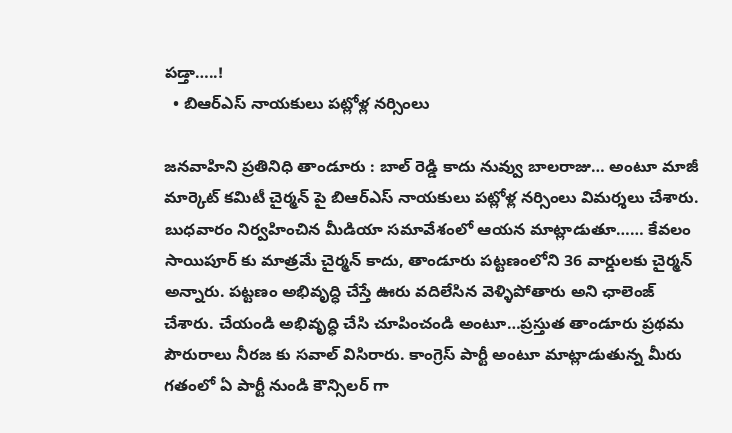పడ్తా…..!
  • బిఆర్ఎస్ నాయకులు పట్లోళ్ల నర్సింలు

జనవాహిని ప్రతినిధి తాండూరు : బాల్ రెడ్డి కాదు నువ్వు బాలరాజు… అంటూ మాజీ మార్కెట్ కమిటీ చైర్మన్ పై బిఆర్ఎస్ నాయకులు పట్లోళ్ల నర్సింలు విమర్శలు చేశారు. బుధవారం నిర్వహించిన మీడియా సమావేశంలో ఆయన మాట్లాడుతూ…… కేవలం సాయిపూర్ కు మాత్రమే చైర్మన్ కాదు, తాండూరు పట్టణంలోని 36 వార్డులకు చైర్మన్ అన్నారు. పట్టణం అభివృద్ధి చేస్తే ఊరు వదిలేసిన వెళ్ళిపోతారు అని ఛాలెంజ్ చేశారు. చేయండి అభివృద్ధి చేసి చూపించండి అంటూ…ప్రస్తుత తాండూరు ప్రథమ పౌరురాలు నీరజ కు సవాల్ విసిరారు. కాంగ్రెస్ పార్టీ అంటూ మాట్లాడుతున్న మీరు గతంలో ఏ పార్టీ నుండి కౌన్సిలర్ గా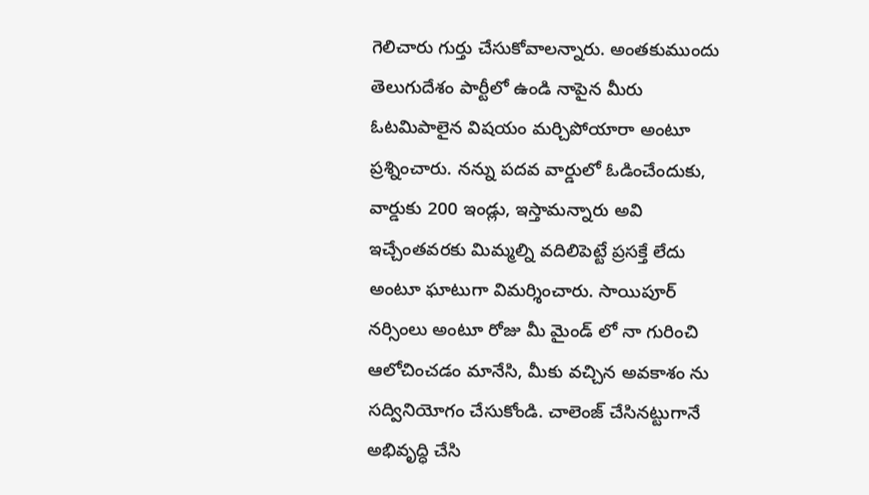గెలిచారు గుర్తు చేసుకోవాలన్నారు. అంతకుముందు తెలుగుదేశం పార్టీలో ఉండి నాపైన మీరు ఓటమిపాలైన విషయం మర్చిపోయారా అంటూ ప్రశ్నించారు. నన్ను పదవ వార్డులో ఓడించేందుకు, వార్డుకు 200 ఇండ్లు, ఇస్తామన్నారు అవి ఇచ్చేంతవరకు మిమ్మల్ని వదిలిపెట్టే ప్రసక్తే లేదు అంటూ ఘాటుగా విమర్శించారు. సాయిపూర్ నర్సింలు అంటూ రోజు మీ మైండ్ లో నా గురించి ఆలోచించడం మానేసి, మీకు వచ్చిన అవకాశం ను సద్వినియోగం చేసుకోండి. చాలెంజ్ చేసినట్టుగానే అభివృద్ధి చేసి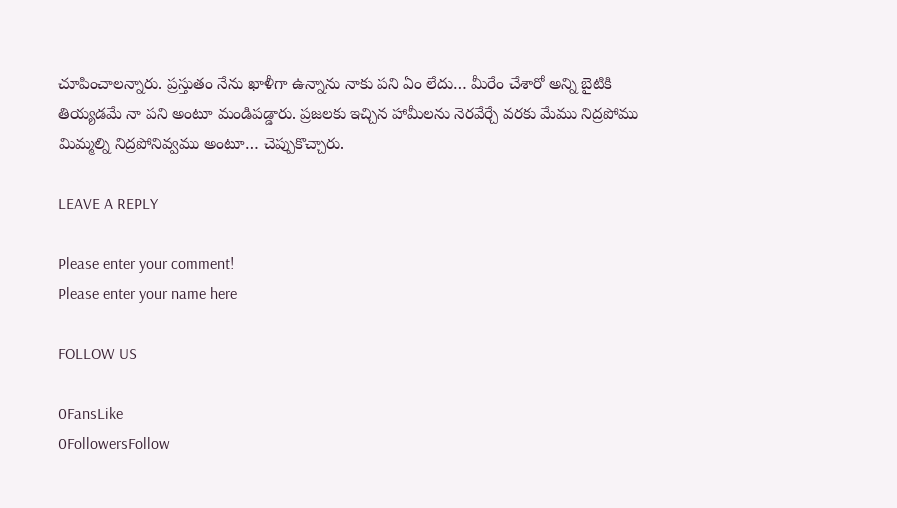చూపించాలన్నారు. ప్రస్తుతం నేను ఖాళీగా ఉన్నాను నాకు పని ఏం లేదు… మీరేం చేశారో అన్ని బైటికి తియ్యడమే నా పని అంటూ మండిపడ్డారు. ప్రజలకు ఇచ్చిన హామీలను నెరవేర్చే వరకు మేము నిద్రపోము మిమ్మల్ని నిద్రపోనివ్వము అంటూ… చెప్పుకొచ్చారు.

LEAVE A REPLY

Please enter your comment!
Please enter your name here

FOLLOW US

0FansLike
0FollowersFollow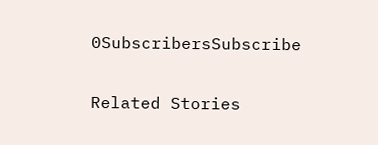0SubscribersSubscribe

Related Stories